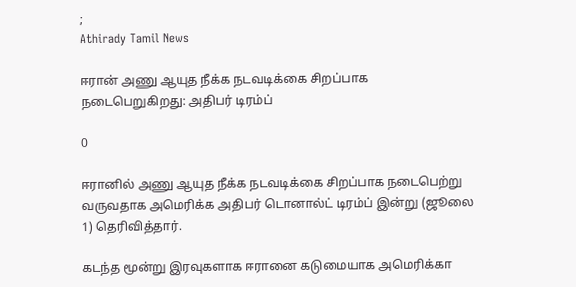;
Athirady Tamil News

ஈரான் அணு ஆயுத நீக்க நடவடிக்கை சிறப்பாக நடைபெறுகிறது: அதிபர் டிரம்ப்

0

ஈரானில் அணு ஆயுத நீக்க நடவடிக்கை சிறப்பாக நடைபெற்று வருவதாக அமெரிக்க அதிபர் டொனால்ட் டிரம்ப் இன்று (ஜூலை 1) தெரிவித்தார்.

கடந்த மூன்று இரவுகளாக ஈரானை கடுமையாக அமெரிக்கா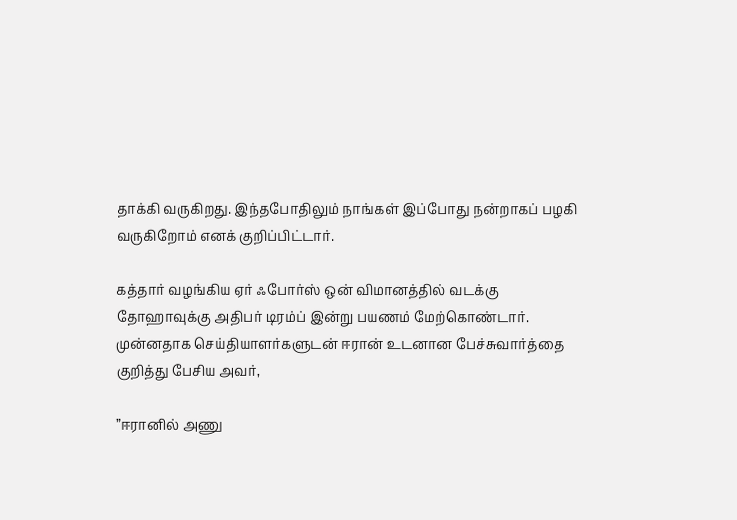தாக்கி வருகிறது. இந்தபோதிலும் நாங்கள் இப்போது நன்றாகப் பழகி வருகிறோம் எனக் குறிப்பிட்டார்.

கத்தார் வழங்கிய ஏர் ஃபோர்ஸ் ஒன் விமானத்தில் வடக்கு தோஹாவுக்கு அதிபர் டிரம்ப் இன்று பயணம் மேற்கொண்டார். முன்னதாக செய்தியாளர்களுடன் ஈரான் உடனான பேச்சுவார்த்தை குறித்து பேசிய அவர்,

”ஈரானில் அணு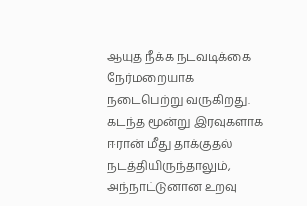ஆயுத நீக்க நடவடிக்கை நேர்மறையாக நடைபெற்று வருகிறது. கடந்த மூன்று இரவுகளாக ஈரான் மீது தாக்குதல் நடத்தியிருந்தாலும், அந்நாட்டுனான உறவு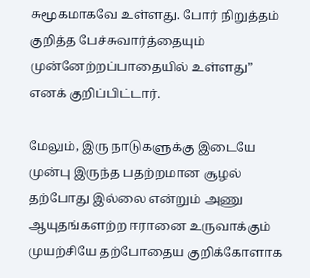சுமூகமாகவே உள்ளது. போர் நிறுத்தம் குறித்த பேச்சுவார்த்தையும் முன்னேற்றப்பாதையில் உள்ளது” எனக் குறிப்பிட்டார்.

மேலும், இரு நாடுகளுக்கு இடையே முன்பு இருந்த பதற்றமான சூழல் தற்போது இல்லை என்றும் அணு ஆயுதங்களற்ற ஈரானை உருவாக்கும் முயற்சியே தற்போதைய குறிக்கோளாக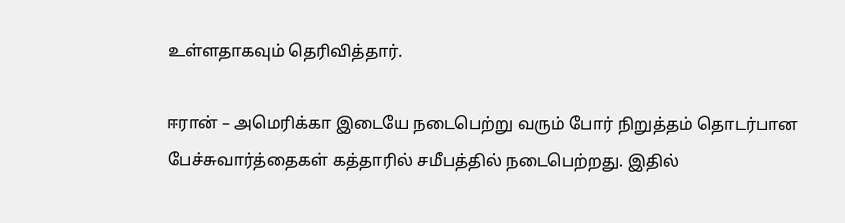உள்ளதாகவும் தெரிவித்தார்.

ஈரான் – அமெரிக்கா இடையே நடைபெற்று வரும் போர் நிறுத்தம் தொடர்பான பேச்சுவார்த்தைகள் கத்தாரில் சமீபத்தில் நடைபெற்றது. இதில்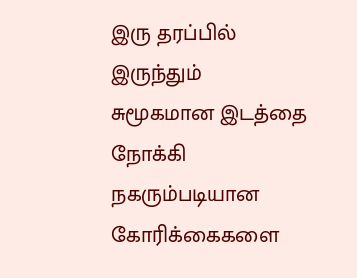இரு தரப்பில் இருந்தும் சுமூகமான இடத்தை நோக்கி நகரும்படியான கோரிக்கைகளை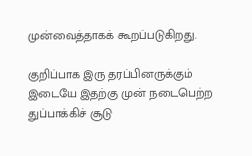முன்வைத்தாகக் கூறப்படுகிறது.

குறிப்பாக இரு தரப்பினருக்கும் இடையே இதற்கு முன் நடைபெற்ற துப்பாக்கிச் சூடு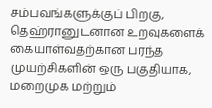சம்பவங்களுக்குப் பிறகு, தெஹ்ரானுடனான உறவுகளைக் கையாள்வதற்கான பரந்த முயற்சிகளின் ஒரு பகுதியாக, மறைமுக மற்றும்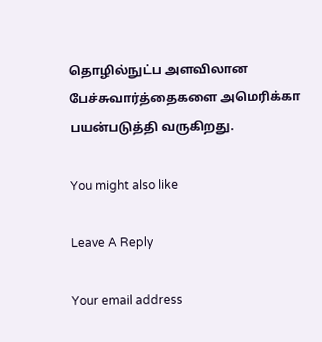தொழில்நுட்ப அளவிலான பேச்சுவார்த்தைகளை அமெரிக்கா பயன்படுத்தி வருகிறது.

You might also like

Leave A Reply

Your email address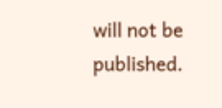will not be published.